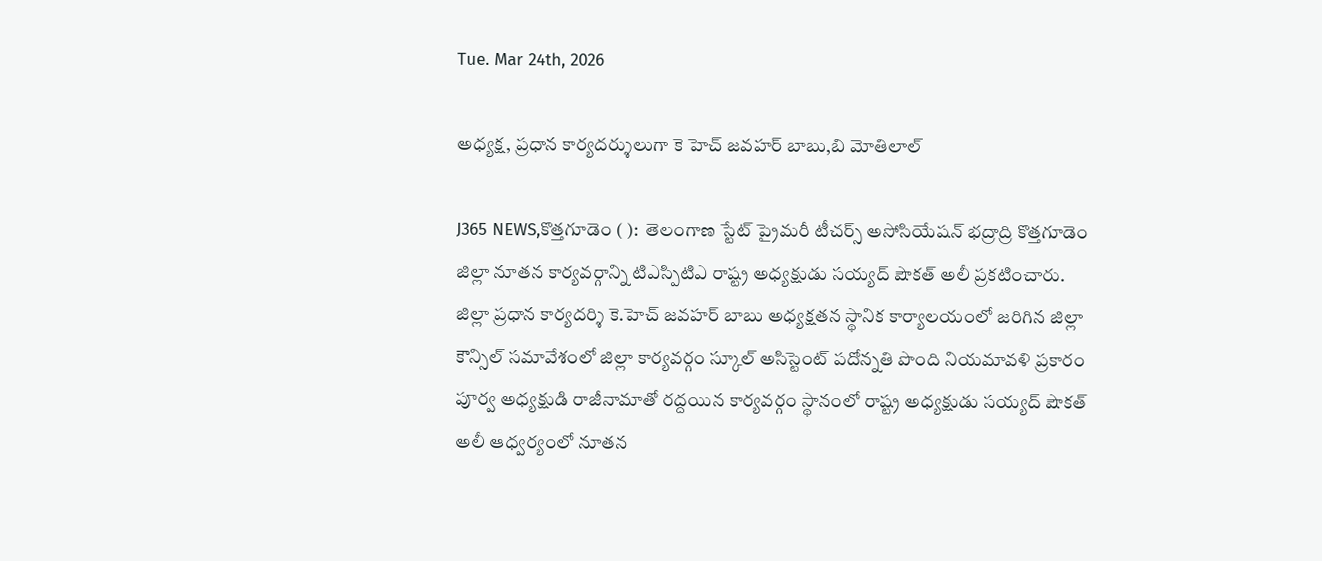Tue. Mar 24th, 2026

అధ్యక్ష, ప్రధాన కార్యదర్శులుగా కె హెచ్ జవహర్ బాబు,బి మోతిలాల్

J365 NEWS,కొత్తగూడెం ( ):  తెలంగాణ స్టేట్ ప్రైమరీ టీచర్స్ అసోసియేషన్ భద్రాద్రి కొత్తగూడెం జిల్లా నూతన కార్యవర్గాన్ని టిఎస్పిటిఎ రాష్ట్ర అధ్యక్షుడు సయ్యద్ షౌకత్ అలీ ప్రకటించారు. జిల్లా ప్రధాన కార్యదర్శి కె.హెచ్ జవహర్ బాబు అధ్యక్షతన స్థానిక కార్యాలయంలో జరిగిన జిల్లా కౌన్సిల్ సమావేశంలో జిల్లా కార్యవర్గం స్కూల్ అసిస్టెంట్ పదోన్నతి పొంది నియమావళి ప్రకారం పూర్వ అధ్యక్షుడి రాజీనామాతో రద్దయిన కార్యవర్గం స్థానంలో రాష్ట్ర అధ్యక్షుడు సయ్యద్ షౌకత్ అలీ ఆధ్వర్యంలో నూతన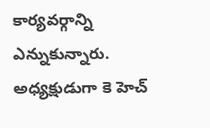కార్యవర్గాన్ని ఎన్నుకున్నారు. అధ్యక్షుడుగా కె హెచ్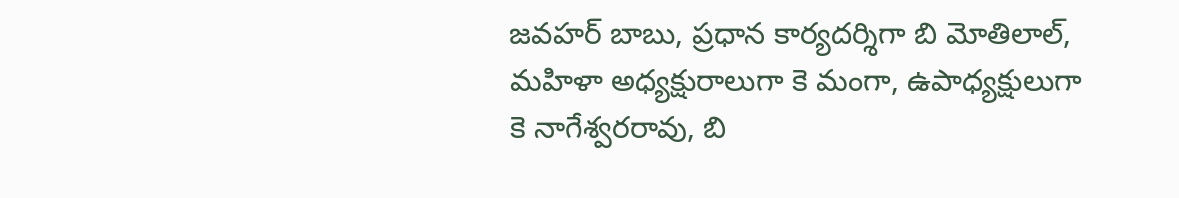జవహర్ బాబు, ప్రధాన కార్యదర్శిగా బి మోతిలాల్, మహిళా అధ్యక్షురాలుగా కె మంగా, ఉపాధ్యక్షులుగా కె నాగేశ్వరరావు, బి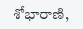శోభారాణి,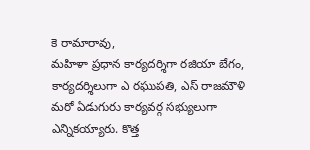కె రామారావు,
మహిళా ప్రధాన కార్యదర్శిగా రజియా బేగం, కార్యదర్శిలుగా ఎ రఘుపతి, ఎస్ రాజమౌళి మరో ఏడుగురు కార్యవర్గ సభ్యులుగా ఎన్నికయ్యారు. కొత్త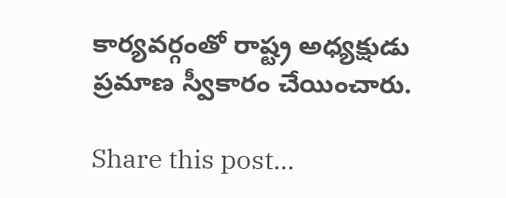కార్యవర్గంతో రాష్ట్ర అధ్యక్షుడు ప్రమాణ స్వీకారం చేయించారు.

Share this post...